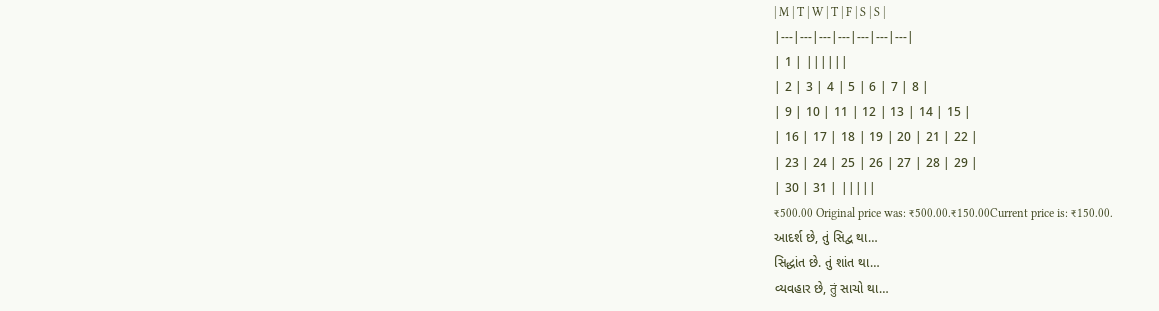| M | T | W | T | F | S | S |
|---|---|---|---|---|---|---|
| 1 | ||||||
| 2 | 3 | 4 | 5 | 6 | 7 | 8 |
| 9 | 10 | 11 | 12 | 13 | 14 | 15 |
| 16 | 17 | 18 | 19 | 20 | 21 | 22 |
| 23 | 24 | 25 | 26 | 27 | 28 | 29 |
| 30 | 31 | |||||
₹500.00 Original price was: ₹500.00.₹150.00Current price is: ₹150.00.
આદર્શ છે, તું સિદ્વ થા…
સિદ્ધાંત છે. તું શાંત થા…
વ્યવહાર છે, तुं સાચો થા…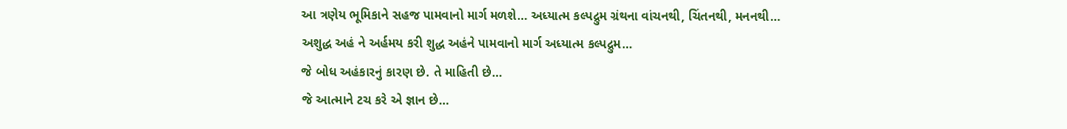આ ત્રણેય ભૂમિકાને સહજ પામવાનો માર્ગ મળશે… અધ્યાત્મ કલ્પદ્રુમ ગ્રંથના વાંચનથી, ચિંતનથી, મનનથી…
અશુદ્ધ અહં ને અર્હમય કરી શુદ્ધ અહંને પામવાનો માર્ગ અધ્યાત્મ કલ્પદ્રુમ…
જે બોધ અહંકારનું કારણ છે. તે માહિતી છે…
જે આત્માને ટચ કરે એ જ્ઞાન છે…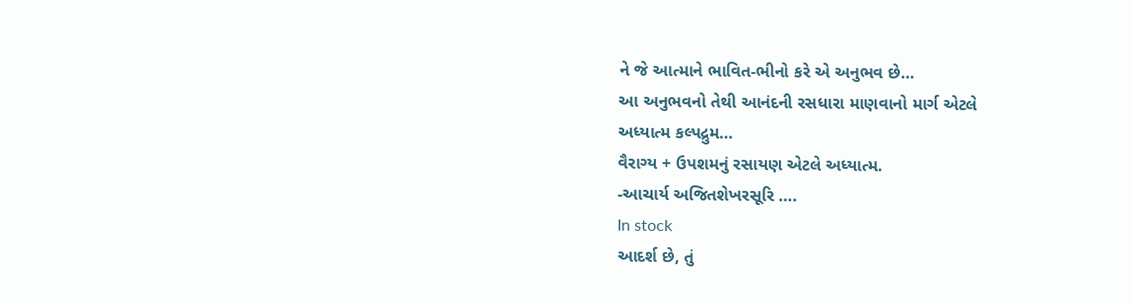ને જે આત્માને ભાવિત-ભીનો કરે એ અનુભવ છે…
આ અનુભવનો તેથી આનંદની રસધારા માણવાનો માર્ગ એટલે
અધ્યાત્મ કલ્પદ્રુમ…
વૈરાગ્ય + ઉપશમનું રસાયણ એટલે અધ્યાત્મ.
-આચાર્ય અજિતશેખરસૂરિ ….
In stock
આદર્શ છે, તું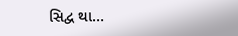સિદ્વ થા…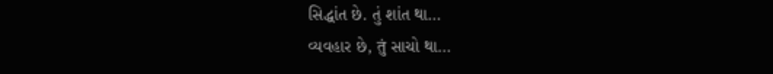સિદ્ધાંત છે. તું શાંત થા…
વ્યવહાર છે, तुं સાચો થા…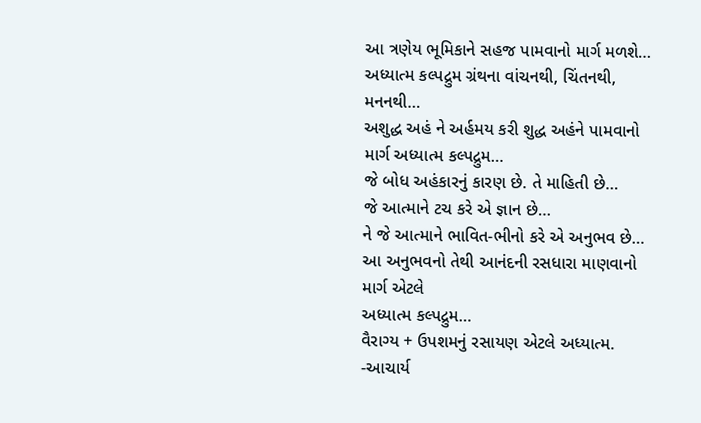આ ત્રણેય ભૂમિકાને સહજ પામવાનો માર્ગ મળશે… અધ્યાત્મ કલ્પદ્રુમ ગ્રંથના વાંચનથી, ચિંતનથી, મનનથી…
અશુદ્ધ અહં ને અર્હમય કરી શુદ્ધ અહંને પામવાનો માર્ગ અધ્યાત્મ કલ્પદ્રુમ…
જે બોધ અહંકારનું કારણ છે. તે માહિતી છે…
જે આત્માને ટચ કરે એ જ્ઞાન છે…
ને જે આત્માને ભાવિત-ભીનો કરે એ અનુભવ છે…
આ અનુભવનો તેથી આનંદની રસધારા માણવાનો માર્ગ એટલે
અધ્યાત્મ કલ્પદ્રુમ…
વૈરાગ્ય + ઉપશમનું રસાયણ એટલે અધ્યાત્મ.
-આચાર્ય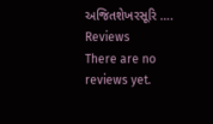અજિતશેખરસૂરિ ….
Reviews
There are no reviews yet.